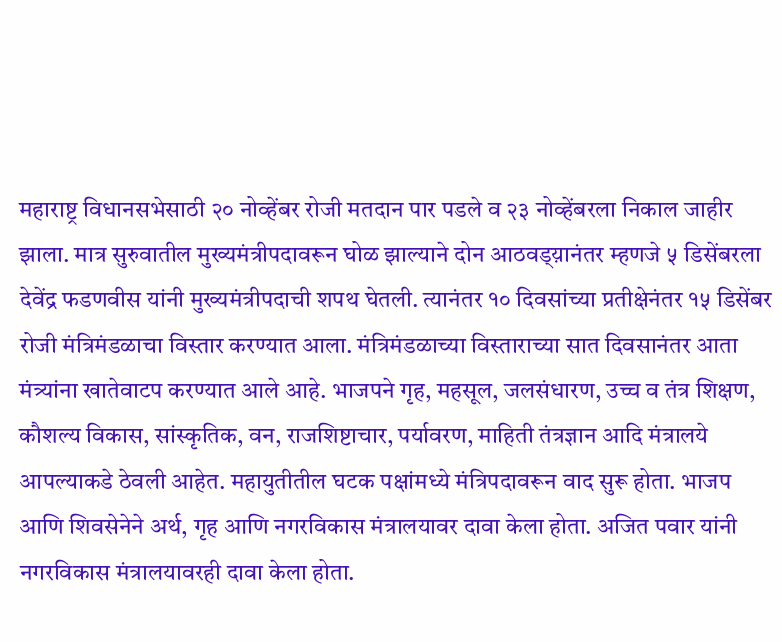महाराष्ट्र विधानसभेसाठी २० नोव्हेंबर रोजी मतदान पार पडले व २३ नोव्हेंबरला निकाल जाहीर झाला. मात्र सुरुवातील मुख्यमंत्रीपदावरून घोळ झाल्याने दोन आठवड्य़ानंतर म्हणजे ५ डिसेंबरला देवेंद्र फडणवीस यांनी मुख्यमंत्रीपदाची शपथ घेतली. त्यानंतर १० दिवसांच्या प्रतीक्षेनंतर १५ डिसेंबर रोजी मंत्रिमंडळाचा विस्तार करण्यात आला. मंत्रिमंडळाच्या विस्ताराच्या सात दिवसानंतर आता मंत्र्यांना खातेवाटप करण्यात आले आहे. भाजपने गृह, महसूल, जलसंधारण, उच्च व तंत्र शिक्षण, कौशल्य विकास, सांस्कृतिक, वन, राजशिष्टाचार, पर्यावरण, माहिती तंत्रज्ञान आदि मंत्रालये आपल्याकडे ठेवली आहेत. महायुतीतील घटक पक्षांमध्ये मंत्रिपदावरून वाद सुरू होता. भाजप आणि शिवसेनेने अर्थ, गृह आणि नगरविकास मंत्रालयावर दावा केला होता. अजित पवार यांनी नगरविकास मंत्रालयावरही दावा केला होता.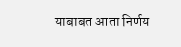याबाबत आता निर्णय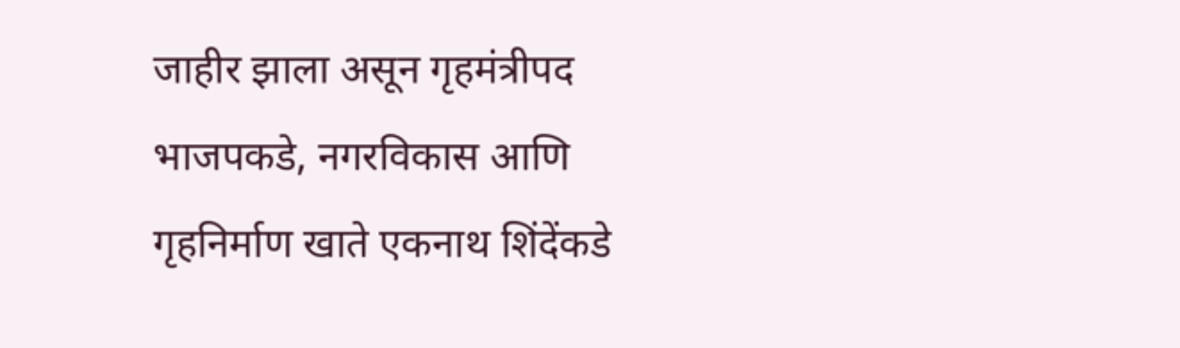जाहीर झाला असून गृहमंत्रीपद भाजपकडे, नगरविकास आणि गृहनिर्माण खाते एकनाथ शिंदेंकडे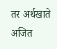तर अर्थखाते अजित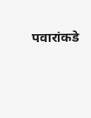पवारांकडे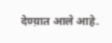देण्य़ात आले आहे.